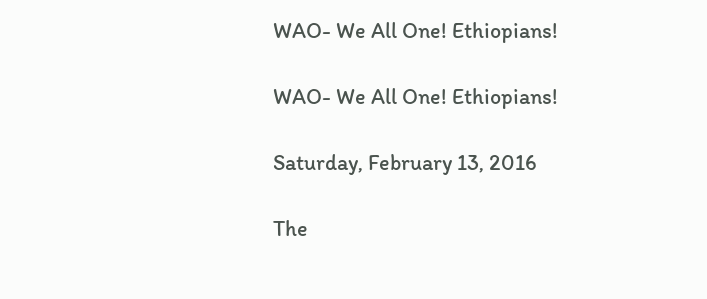WAO- We All One! Ethiopians!

WAO- We All One! Ethiopians!

Saturday, February 13, 2016

The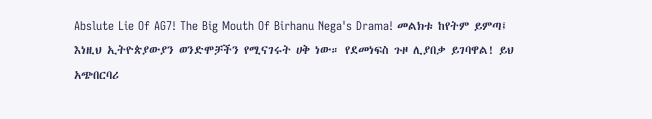Abslute Lie Of AG7! The Big Mouth Of Birhanu Nega's Drama! መልክቱ ከየትም ይምጣ፤ እነዚህ ኢትዮጵያውያን ወንድሞቻችን የሚናገሩት ሀቅ ነው። የደመነፍስ ጉዞ ሊያበቃ ይገባዋል! ይህ አጭበርባሪ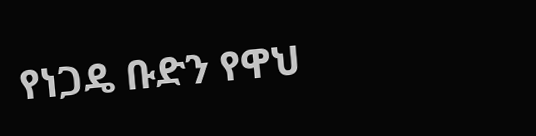የነጋዴ ቡድን የዋህ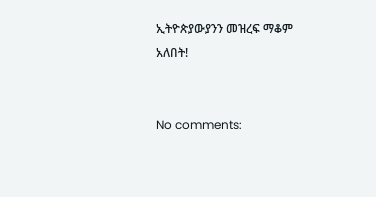ኢትዮጵያውያንን መዝረፍ ማቆም አለበት!


No comments: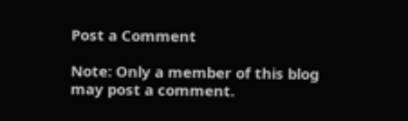Post a Comment

Note: Only a member of this blog may post a comment.